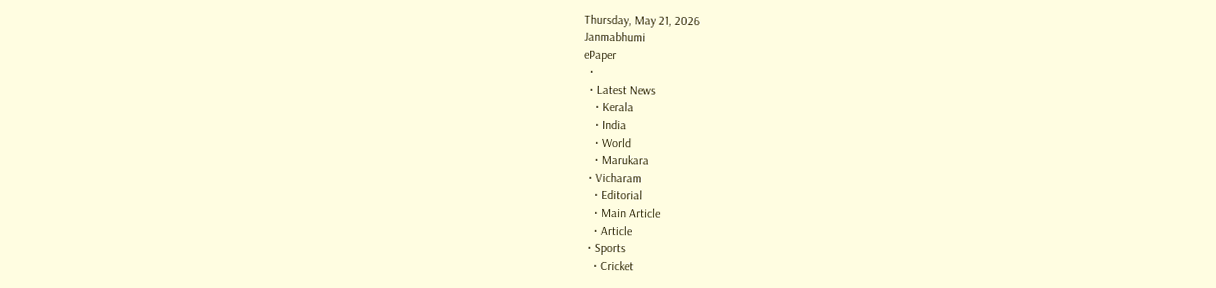Thursday, May 21, 2026
Janmabhumi
ePaper
  •
  • Latest News
    • Kerala
    • India
    • World
    • Marukara
  • Vicharam
    • Editorial
    • Main Article
    • Article
  • Sports
    • Cricket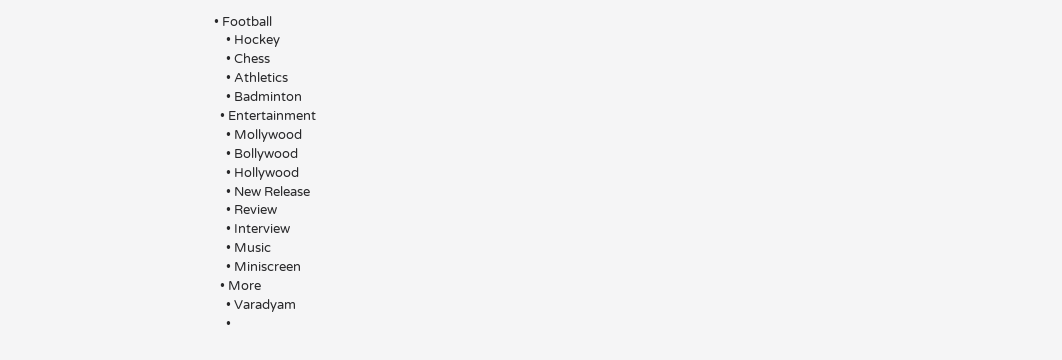• Football
    • Hockey
    • Chess
    • Athletics
    • Badminton
  • Entertainment
    • Mollywood
    • Bollywood
    • Hollywood
    • New Release
    • Review
    • Interview
    • Music
    • Miniscreen
  • More
    • Varadyam
    •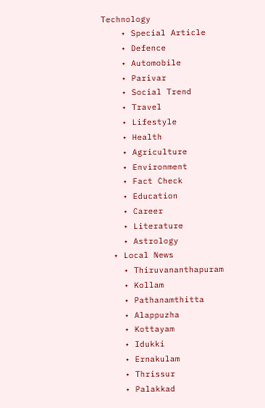Technology
    • Special Article
    • Defence
    • Automobile
    • Parivar
    • Social Trend
    • Travel
    • Lifestyle
    • Health
    • Agriculture
    • Environment
    • Fact Check
    • Education
    • Career
    • Literature
    • Astrology
  • Local News
    • Thiruvananthapuram
    • Kollam
    • Pathanamthitta
    • Alappuzha
    • Kottayam
    • Idukki
    • Ernakulam
    • Thrissur
    • Palakkad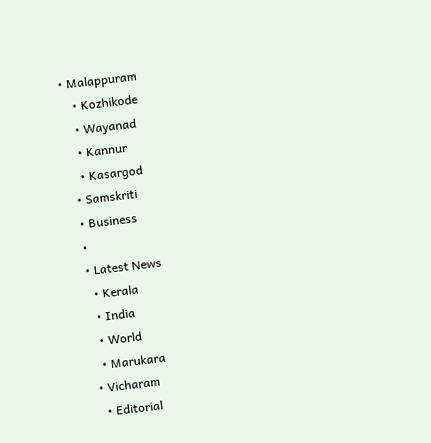• Malappuram
    • Kozhikode
    • Wayanad
    • Kannur
    • Kasargod
  • Samskriti
  • Business
  •
  • Latest News
    • Kerala
    • India
    • World
    • Marukara
  • Vicharam
    • Editorial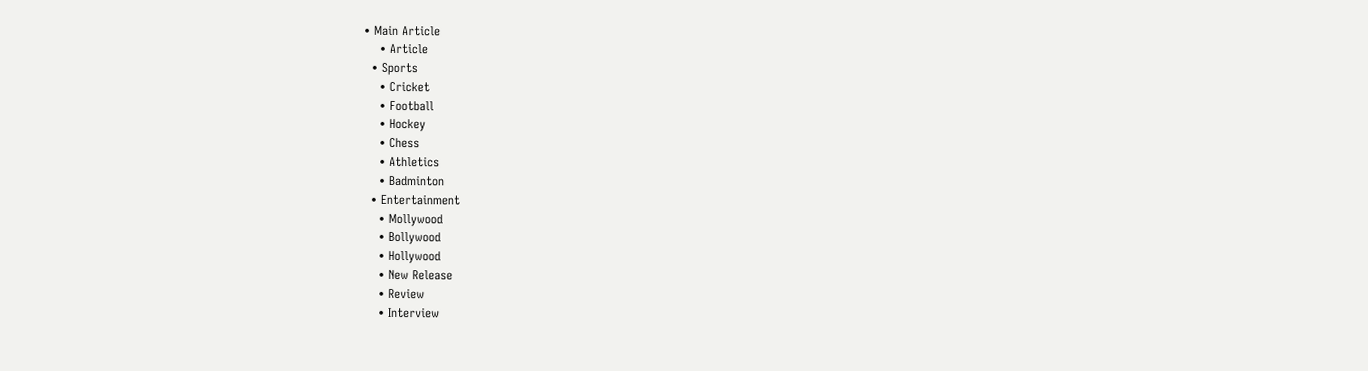• Main Article
    • Article
  • Sports
    • Cricket
    • Football
    • Hockey
    • Chess
    • Athletics
    • Badminton
  • Entertainment
    • Mollywood
    • Bollywood
    • Hollywood
    • New Release
    • Review
    • Interview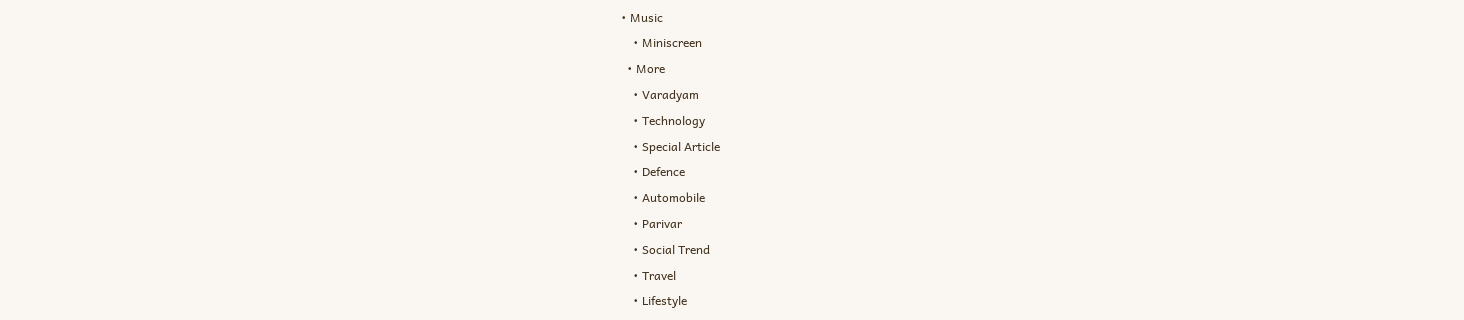• Music
    • Miniscreen
  • More
    • Varadyam
    • Technology
    • Special Article
    • Defence
    • Automobile
    • Parivar
    • Social Trend
    • Travel
    • Lifestyle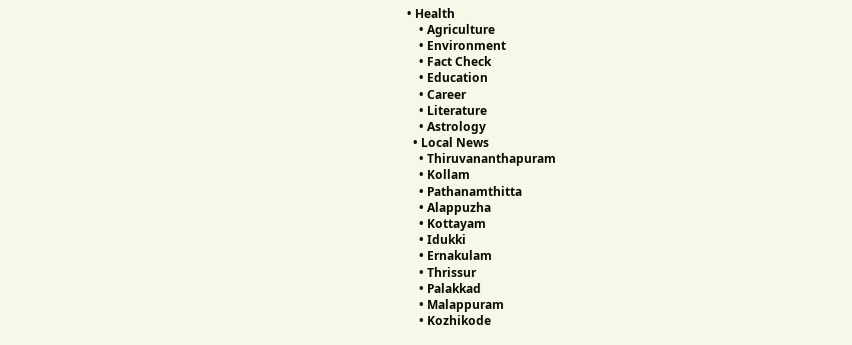• Health
    • Agriculture
    • Environment
    • Fact Check
    • Education
    • Career
    • Literature
    • Astrology
  • Local News
    • Thiruvananthapuram
    • Kollam
    • Pathanamthitta
    • Alappuzha
    • Kottayam
    • Idukki
    • Ernakulam
    • Thrissur
    • Palakkad
    • Malappuram
    • Kozhikode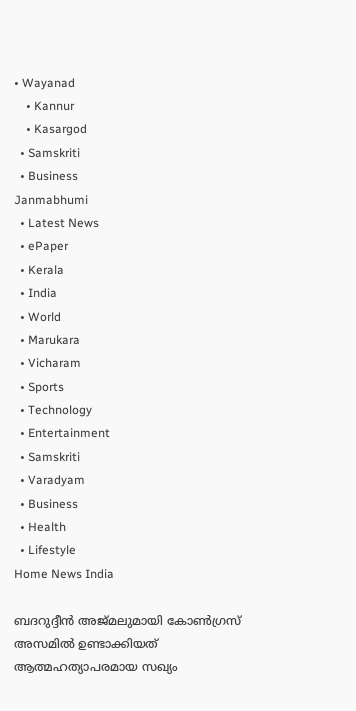• Wayanad
    • Kannur
    • Kasargod
  • Samskriti
  • Business
Janmabhumi
  • Latest News
  • ePaper
  • Kerala
  • India
  • World
  • Marukara
  • Vicharam
  • Sports
  • Technology
  • Entertainment
  • Samskriti
  • Varadyam
  • Business
  • Health
  • Lifestyle
Home News India

ബദറുദ്ദീന്‍ അജ്മലുമായി കോണ്‍ഗ്രസ് അസമില്‍ ഉണ്ടാക്കിയത് ആത്മഹത്യാപരമായ സഖ്യം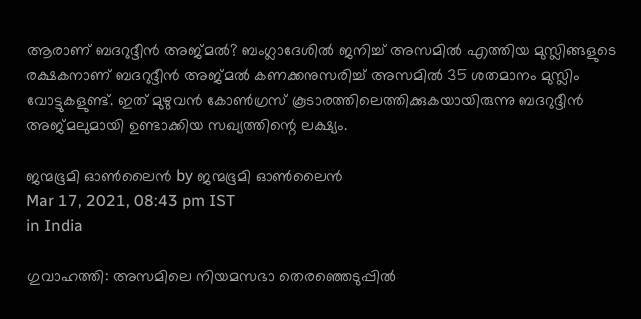ആരാണ് ബദറുദ്ദീന്‍ അജ്മല്‍? ബംഗ്ലാദേശില്‍ ജനിച്ച് അസമില്‍ എത്തിയ മുസ്ലിങ്ങളുടെ രക്ഷകനാണ് ബദറുദ്ദീന്‍ അജ്മല്‍ കണക്കനുസരിച്ച് അസമില്‍ 35 ശതമാനം മുസ്ലിം വോട്ടുകളുണ്ട്. ഇത് മുഴുവന്‍ കോണ്‍ഗ്രസ് കൂടാരത്തിലെത്തിക്കുകയായിരുന്നു ബദറുദ്ദീന്‍ അജ്മലുമായി ഉണ്ടാക്കിയ സഖ്യത്തിന്റെ ലക്ഷ്യം.

ജന്മഭൂമി ഓണ്‍ലൈന്‍ by ജന്മഭൂമി ഓണ്‍ലൈന്‍
Mar 17, 2021, 08:43 pm IST
in India

ഗുവാഹത്തി: അസമിലെ നിയമസഭാ തെരഞ്ഞെടുപ്പില്‍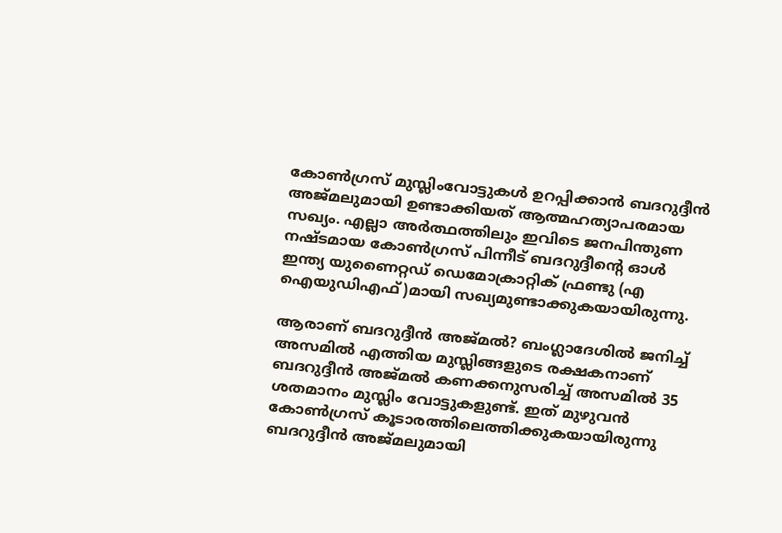കോണ്‍ഗ്രസ് മുസ്ലിംവോട്ടുകള്‍ ഉറപ്പിക്കാന്‍ ബദറുദ്ദീന്‍ അജ്മലുമായി ഉണ്ടാക്കിയത് ആത്മഹത്യാപരമായ സഖ്യം. എല്ലാ അര്‍ത്ഥത്തിലും ഇവിടെ ജനപിന്തുണ നഷ്ടമായ കോണ്‍ഗ്രസ് പിന്നീട് ബദറുദ്ദീന്റെ ഓള്‍ ഇന്ത്യ യുണൈറ്റഡ് ഡെമോക്രാറ്റിക് ഫ്രണ്ടു (എ ഐയുഡിഎഫ്)മായി സഖ്യമുണ്ടാക്കുകയായിരുന്നു.

ആരാണ് ബദറുദ്ദീന്‍ അജ്മല്‍? ബംഗ്ലാദേശില്‍ ജനിച്ച് അസമില്‍ എത്തിയ മുസ്ലിങ്ങളുടെ രക്ഷകനാണ് ബദറുദ്ദീന്‍ അജ്മല്‍ കണക്കനുസരിച്ച് അസമില്‍ 35 ശതമാനം മുസ്ലിം വോട്ടുകളുണ്ട്. ഇത് മുഴുവന്‍ കോണ്‍ഗ്രസ് കൂടാരത്തിലെത്തിക്കുകയായിരുന്നു ബദറുദ്ദീന്‍ അജ്മലുമായി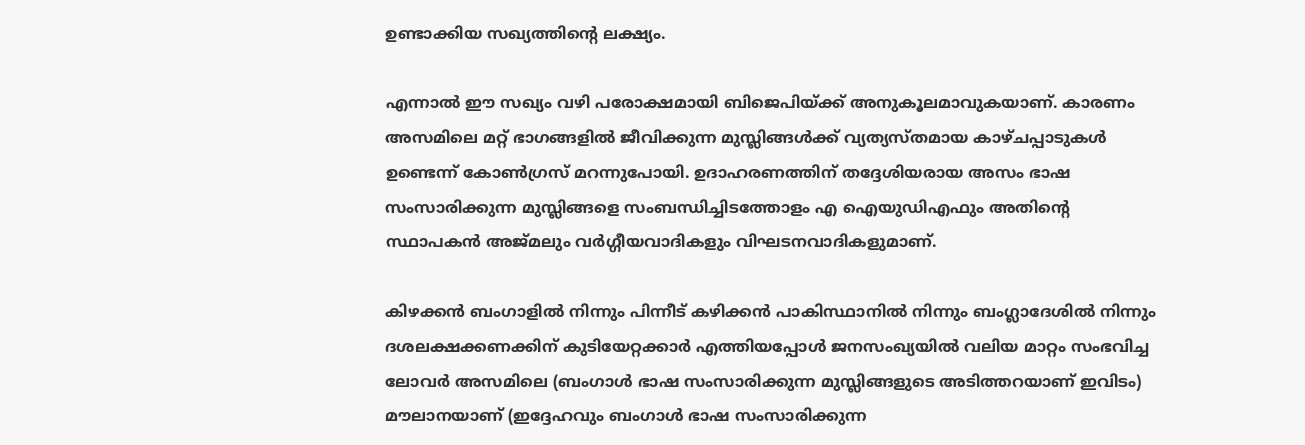ഉണ്ടാക്കിയ സഖ്യത്തിന്റെ ലക്ഷ്യം.

എന്നാല്‍ ഈ സഖ്യം വഴി പരോക്ഷമായി ബിജെപിയ്‌ക്ക് അനുകൂലമാവുകയാണ്. കാരണം അസമിലെ മറ്റ് ഭാഗങ്ങളില്‍ ജീവിക്കുന്ന മുസ്ലിങ്ങള്‍ക്ക് വ്യത്യസ്തമായ കാഴ്ചപ്പാടുകള്‍ ഉണ്ടെന്ന് കോണ്‍ഗ്രസ് മറന്നുപോയി. ഉദാഹരണത്തിന് തദ്ദേശിയരായ അസം ഭാഷ സംസാരിക്കുന്ന മുസ്ലിങ്ങളെ സംബന്ധിച്ചിടത്തോളം എ ഐയുഡിഎഫും അതിന്റെ സ്ഥാപകന്‍ അജ്മലും വര്‍ഗ്ഗീയവാദികളും വിഘടനവാദികളുമാണ്.

കിഴക്കന്‍ ബംഗാളില്‍ നിന്നും പിന്നീട് കഴിക്കന്‍ പാകിസ്ഥാനില്‍ നിന്നും ബംഗ്ലാദേശില്‍ നിന്നും ദശലക്ഷക്കണക്കിന് കുടിയേറ്റക്കാര്‍ എത്തിയപ്പോള്‍ ജനസംഖ്യയില്‍ വലിയ മാറ്റം സംഭവിച്ച ലോവര്‍ അസമിലെ (ബംഗാള്‍ ഭാഷ സംസാരിക്കുന്ന മുസ്ലിങ്ങളുടെ അടിത്തറയാണ് ഇവിടം) മൗലാനയാണ് (ഇദ്ദേഹവും ബംഗാള്‍ ഭാഷ സംസാരിക്കുന്ന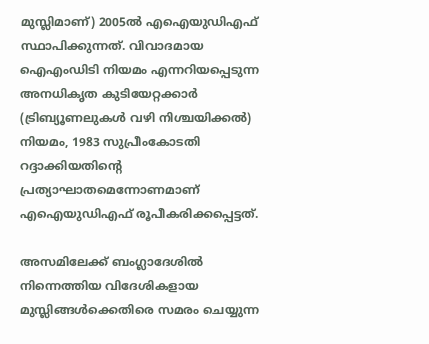മുസ്ലിമാണ്) 2005ല്‍ എഐയുഡിഎഫ് സ്ഥാപിക്കുന്നത്. വിവാദമായ ഐഎംഡിടി നിയമം എന്നറിയപ്പെടുന്ന അനധികൃത കുടിയേറ്റക്കാര്‍ (ട്രിബ്യൂണലുകള്‍ വഴി നിശ്ചയിക്കല്‍) നിയമം, 1983 സുപ്രീംകോടതി റദ്ദാക്കിയതിന്റെ പ്രത്യാഘാതമെന്നോണമാണ് എഐയുഡിഎഫ് രൂപീകരിക്കപ്പെട്ടത്.

അസമിലേക്ക് ബംഗ്ലാദേശില്‍ നിന്നെത്തിയ വിദേശികളായ മുസ്ലിങ്ങള്‍ക്കെതിരെ സമരം ചെയ്യുന്ന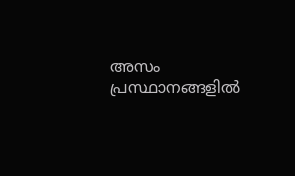അസം പ്രസ്ഥാനങ്ങളില്‍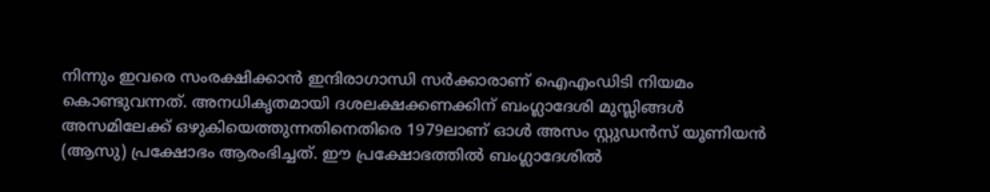നിന്നും ഇവരെ സംരക്ഷിക്കാന്‍ ഇന്ദിരാഗാന്ധി സര്‍ക്കാരാണ് ഐഎംഡിടി നിയമം കൊണ്ടുവന്നത്. അനധികൃതമായി ദശലക്ഷക്കണക്കിന് ബംഗ്ലാദേശി മുസ്ലിങ്ങള്‍ അസമിലേക്ക് ഒഴുകിയെത്തുന്നതിനെതിരെ 1979ലാണ് ഓള്‍ അസം സ്റ്റുഡന്‍സ് യൂണിയന്‍ (ആസു) പ്രക്ഷോഭം ആരംഭിച്ചത്. ഈ പ്രക്ഷോഭത്തില്‍ ബംഗ്ലാദേശില്‍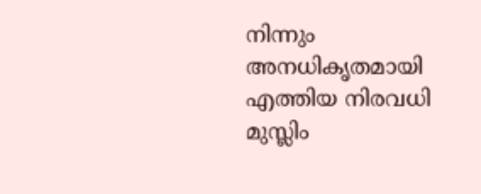നിന്നും അനധികൃതമായി എത്തിയ നിരവധി മുസ്ലിം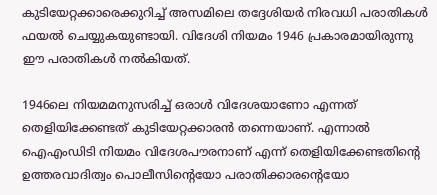കുടിയേറ്റക്കാരെക്കുറിച്ച് അസമിലെ തദ്ദേശിയര്‍ നിരവധി പരാതികള്‍ ഫയല്‍ ചെയ്യുകയുണ്ടായി. വിദേശി നിയമം 1946 പ്രകാരമായിരുന്നു ഈ പരാതികള്‍ നല്‍കിയത്.

1946ലെ നിയമമനുസരിച്ച് ഒരാള്‍ വിദേശയാണോ എന്നത് തെളിയിക്കേണ്ടത് കുടിയേറ്റക്കാരന്‍ തന്നെയാണ്. എന്നാല്‍ ഐഎംഡിടി നിയമം വിദേശപൗരനാണ് എന്ന് തെളിയിക്കേണ്ടതിന്റെ ഉത്തരവാദിത്വം പൊലീസിന്റെയോ പരാതിക്കാരന്റെയോ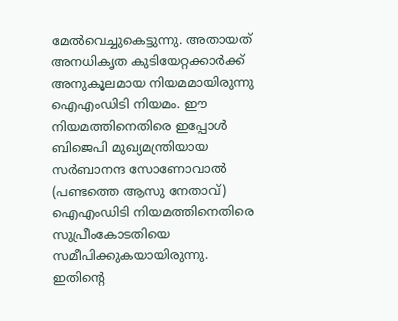മേല്‍വെച്ചുകെട്ടുന്നു. അതായത് അനധികൃത കുടിയേറ്റക്കാര്‍ക്ക് അനുകൂലമായ നിയമമായിരുന്നു ഐഎംഡിടി നിയമം. ഈ നിയമത്തിനെതിരെ ഇപ്പോള്‍ ബിജെപി മുഖ്യമന്ത്രിയായ സര്‍ബാനന്ദ സോണോവാല്‍ (പണ്ടത്തെ ആസു നേതാവ്) ഐഎംഡിടി നിയമത്തിനെതിരെ സുപ്രീംകോടതിയെ സമീപിക്കുകയായിരുന്നു. ഇതിന്റെ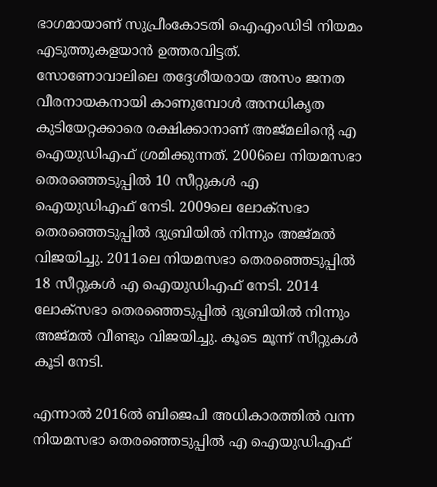ഭാഗമായാണ് സുപ്രീംകോടതി ഐഎംഡിടി നിയമം എടുത്തുകളയാന്‍ ഉത്തരവിട്ടത്. സോണോവാലിലെ തദ്ദേശീയരായ അസം ജനത വീരനായകനായി കാണുമ്പോള്‍ അനധികൃത കുടിയേറ്റക്കാരെ രക്ഷിക്കാനാണ് അജ്മലിന്റെ എ ഐയുഡിഎഫ് ശ്രമിക്കുന്നത്. 2006ലെ നിയമസഭാ തെരഞ്ഞെടുപ്പില്‍ 10 സീറ്റുകള്‍ എ ഐയുഡിഎഫ് നേടി. 2009ലെ ലോക്‌സഭാ തെരഞ്ഞെടുപ്പില്‍ ദുബ്രിയില്‍ നിന്നും അജ്മല്‍ വിജയിച്ചു. 2011ലെ നിയമസഭാ തെരഞ്ഞെടുപ്പില്‍ 18 സീറ്റുകള്‍ എ ഐയുഡിഎഫ് നേടി. 2014 ലോക്‌സഭാ തെരഞ്ഞെടുപ്പില്‍ ദുബ്രിയില്‍ നിന്നും അജ്മല്‍ വീണ്ടും വിജയിച്ചു. കൂടെ മൂന്ന് സീറ്റുകള്‍ കൂടി നേടി.

എന്നാല്‍ 2016ല്‍ ബിജെപി അധികാരത്തില്‍ വന്ന നിയമസഭാ തെരഞ്ഞെടുപ്പില്‍ എ ഐയുഡിഎഫ്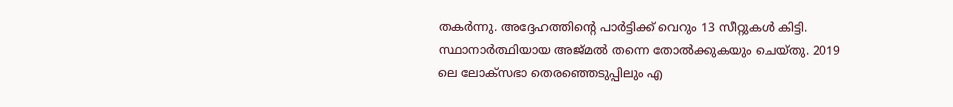തകര്‍ന്നു. അദ്ദേഹത്തിന്റെ പാര്‍ട്ടിക്ക് വെറും 13 സീറ്റുകള്‍ കിട്ടി. സ്ഥാനാര്‍ത്ഥിയായ അജ്മല്‍ തന്നെ തോല്‍ക്കുകയും ചെയ്തു. 2019 ലെ ലോക്‌സഭാ തെരഞ്ഞെടുപ്പിലും എ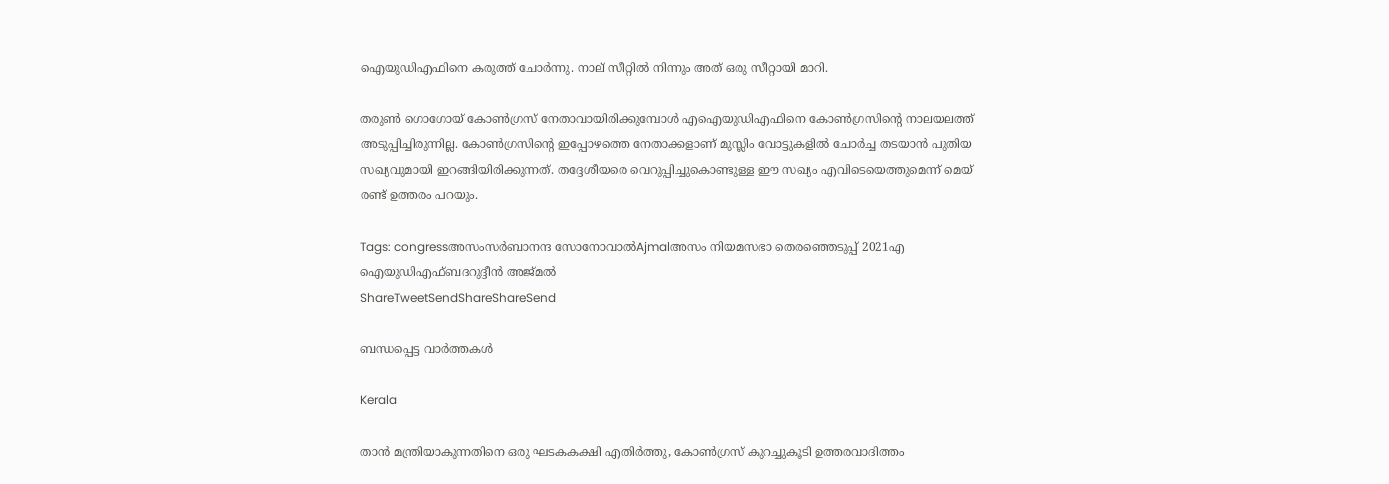ഐയുഡിഎഫിനെ കരുത്ത് ചോര്‍ന്നു. നാല് സീറ്റില്‍ നിന്നും അത് ഒരു സീറ്റായി മാറി.

തരുണ്‍ ഗൊഗോയ് കോണ്‍ഗ്രസ് നേതാവായിരിക്കുമ്പോള്‍ എഐയുഡിഎഫിനെ കോണ്‍ഗ്രസിന്റെ നാലയലത്ത് അടുപ്പിച്ചിരുന്നില്ല. കോണ്‍ഗ്രസിന്റെ ഇപ്പോഴത്തെ നേതാക്കളാണ് മുസ്ലിം വോട്ടുകളില്‍ ചോര്‍ച്ച തടയാന്‍ പുതിയ സഖ്യവുമായി ഇറങ്ങിയിരിക്കുന്നത്. തദ്ദേശീയരെ വെറുപ്പിച്ചുകൊണ്ടുള്ള ഈ സഖ്യം എവിടെയെത്തുമെന്ന് മെയ് രണ്ട് ഉത്തരം പറയും.

Tags: congressഅസംസര്‍ബാനന്ദ സോനോവാല്‍Ajmalഅസം നിയമസഭാ തെരഞ്ഞെടുപ്പ് 2021എ ഐയുഡിഎഫ്ബദറുദ്ദീന്‍ അജ്മല്‍
ShareTweetSendShareShareSend

ബന്ധപ്പെട്ട വാര്‍ത്തകള്‍

Kerala

താന്‍ മന്ത്രിയാകുന്നതിനെ ഒരു ഘടകകക്ഷി എതിര്‍ത്തു, കോണ്‍ഗ്രസ് കുറച്ചുകൂടി ഉത്തരവാദിത്തം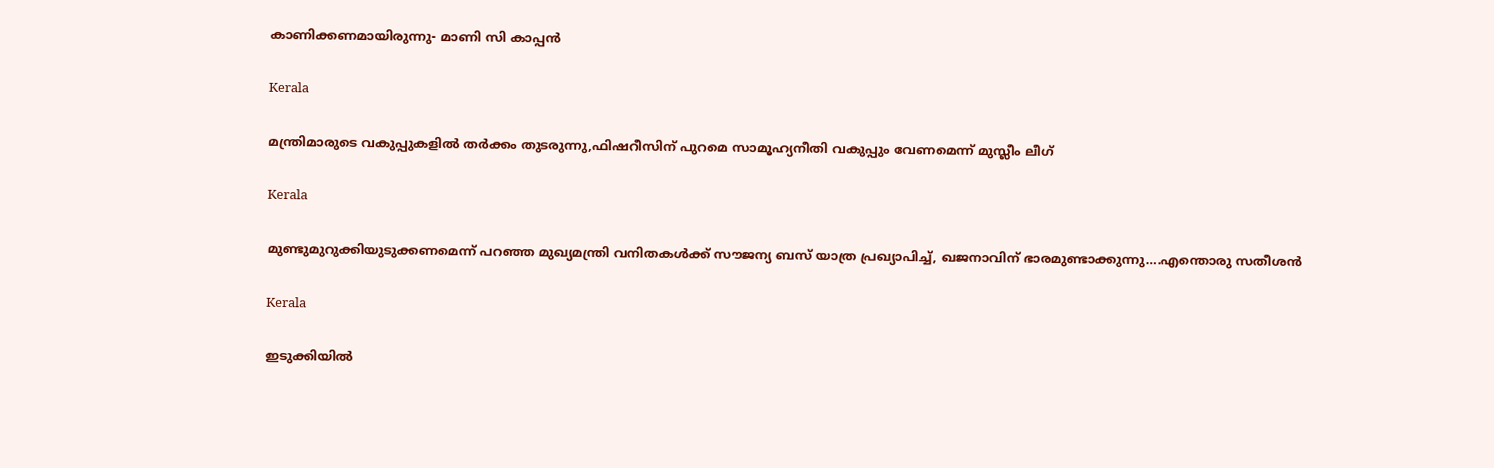കാണിക്കണമായിരുന്നു- മാണി സി കാപ്പന്‍

Kerala

മന്ത്രിമാരുടെ വകുപ്പുകളില്‍ തര്‍ക്കം തുടരുന്നു,ഫിഷറീസിന് പുറമെ സാമൂഹ്യനീതി വകുപ്പും വേണമെന്ന് മുസ്ലീം ലീഗ്

Kerala

മുണ്ടുമുറുക്കിയുടുക്കണമെന്ന് പറഞ്ഞ മുഖ്യമന്ത്രി വനിതകള്‍ക്ക് സൗജന്യ ബസ് യാത്ര പ്രഖ്യാപിച്ച്, ഖജനാവിന് ഭാരമുണ്ടാക്കുന്നു….എന്തൊരു സതീശന്‍

Kerala

ഇടുക്കിയില്‍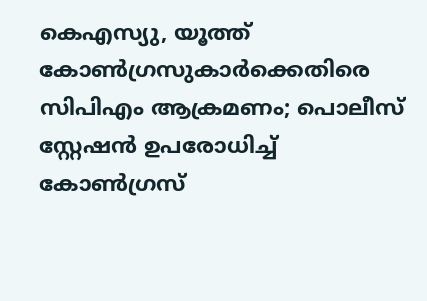കെഎസ്യു, യൂത്ത് കോണ്‍ഗ്രസുകാര്‍ക്കെതിരെ സിപിഎം ആക്രമണം; പൊലീസ് സ്റ്റേഷന്‍ ഉപരോധിച്ച് കോണ്‍ഗ്രസ്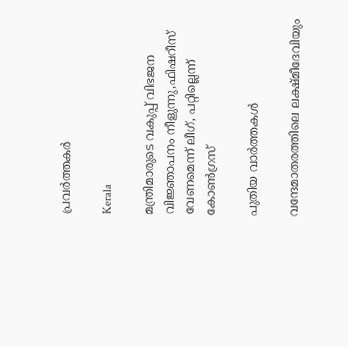പ്രവര്‍ത്തകര്‍

Kerala

മന്ത്രിമാരുടെ വകുപ്പ് വിഭജന വിജ്ഞാപനം നീളുന്നു,ഫിഷറീസ് വേണമെന്ന് ലീഗ്, പറ്റില്ലെന്ന് കോണ്‍ഗ്രസ്

പുതിയ വാര്‍ത്തകള്‍

വന്ദേമാതരത്തിലെ ലക്ഷ്മീദേവിയും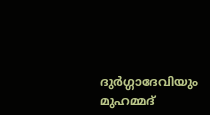ദുര്‍ഗ്ഗാദേവിയും മുഹമ്മദ്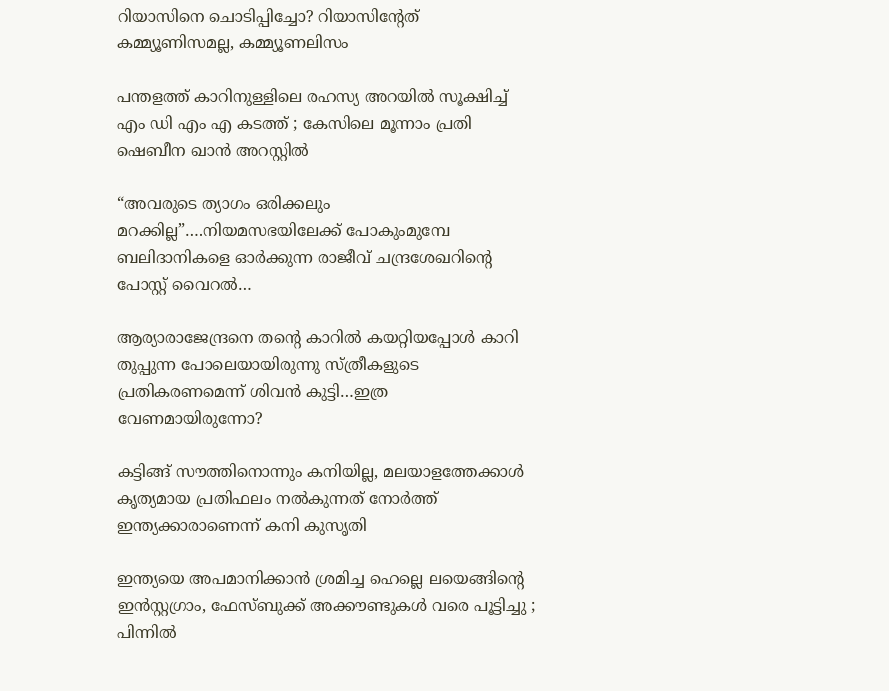റിയാസിനെ ചൊടിപ്പിച്ചോ? റിയാസിന്‍റേത് കമ്മ്യൂണിസമല്ല, കമ്മ്യൂണലിസം

പന്തളത്ത് കാറിനുള്ളിലെ രഹസ്യ അറയിൽ സൂക്ഷിച്ച് എം ഡി എം എ കടത്ത് ; കേസിലെ മൂന്നാം പ്രതി ഷെബീന ഖാൻ അറസ്റ്റിൽ

“അവരുടെ ത്യാഗം ഒരിക്കലും മറക്കില്ല”….നിയമസഭയിലേക്ക് പോകുംമുമ്പേ ബലിദാനികളെ ഓര്‍ക്കുന്ന രാജീവ് ചന്ദ്രശേഖറിന്റെ പോസ്റ്റ് വൈറല്‍…

ആര്യാരാജേന്ദ്രനെ തന്റെ കാറില്‍ കയറ്റിയപ്പോള്‍ കാറി തുപ്പുന്ന പോലെയായിരുന്നു സ്ത്രീകളുടെ പ്രതികരണമെന്ന് ശിവന്‍ കുട്ടി…ഇത്ര വേണമായിരുന്നോ?

കട്ടിങ്ങ് സൗത്തിനൊന്നും കനിയില്ല, മലയാളത്തേക്കാള്‍ കൃത്യമായ പ്രതിഫലം നല്‍കുന്നത് നോര്‍ത്ത് ഇന്ത്യക്കാരാണെന്ന് കനി കുസൃതി

ഇന്ത്യയെ അപമാനിക്കാൻ ശ്രമിച്ച ഹെല്ലെ ലയെങ്ങിന്റെ ഇൻസ്റ്റഗ്രാം, ഫേസ്ബുക്ക് അക്കൗണ്ടുകൾ വരെ പൂട്ടിച്ചു ; പിന്നിൽ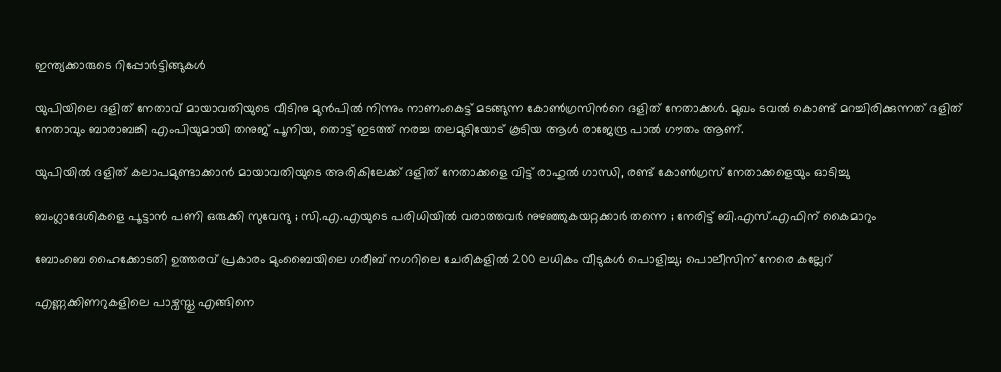ഇന്ത്യക്കാരുടെ റിപ്പോർട്ടിങ്ങുകൾ

യുപിയിലെ ദളിത് നേതാവ് മായാവതിയുടെ വീടിനു മുന്‍പില്‍ നിന്നും നാണംകെട്ട് മടങ്ങുന്ന കോണ്‍ഗ്രസിന്‍റെ ദളിത് നേതാക്കള്‍. മുഖം ടവല്‍ കൊണ്ട് മറച്ചിരിക്കുന്നത് ദളിത് നേതാവും ബാരാബങ്കി എംപിയുമായി തനുജ് പൂനിയ, തൊട്ട് ഇടത്ത് നരച്ച തലമുടിയോട് കൂടിയ ആള്‍ രാജേന്ദ്ര പാല്‍ ഗൗതം ആണ്.

യുപിയില്‍ ദളിത് കലാപമുണ്ടാക്കാന്‍ മായാവതിയുടെ അരികിലേക്ക് ദളിത് നേതാക്കളെ വിട്ട് രാഹുല്‍ ഗാന്ധി, രണ്ട് കോണ്‍ഗ്രസ് നേതാക്കളെയും ഓടിച്ചു

ബംഗ്ലാദേശികളെ പൂട്ടാൻ പണി ഒരുക്കി സുവേന്ദു ; സി.എ.എയുടെ പരിധിയിൽ വരാത്തവർ നുഴഞ്ഞുകയറ്റക്കാർ തന്നെ ; നേരിട്ട് ബി.എസ്.എഫിന് കൈമാറും

ബോംബെ ഹൈക്കോടതി ഉത്തരവ് പ്രകാരം മുംബൈയിലെ ഗരീബ് നഗറിലെ ചേരികളിൽ 200 ലധികം വീടുകൾ പൊളിച്ചു; പൊലീസിന് നേരെ കല്ലേറ്

എണ്ണക്കിണറുകളിലെ പാഴ്വസ്തു എങ്ങിനെ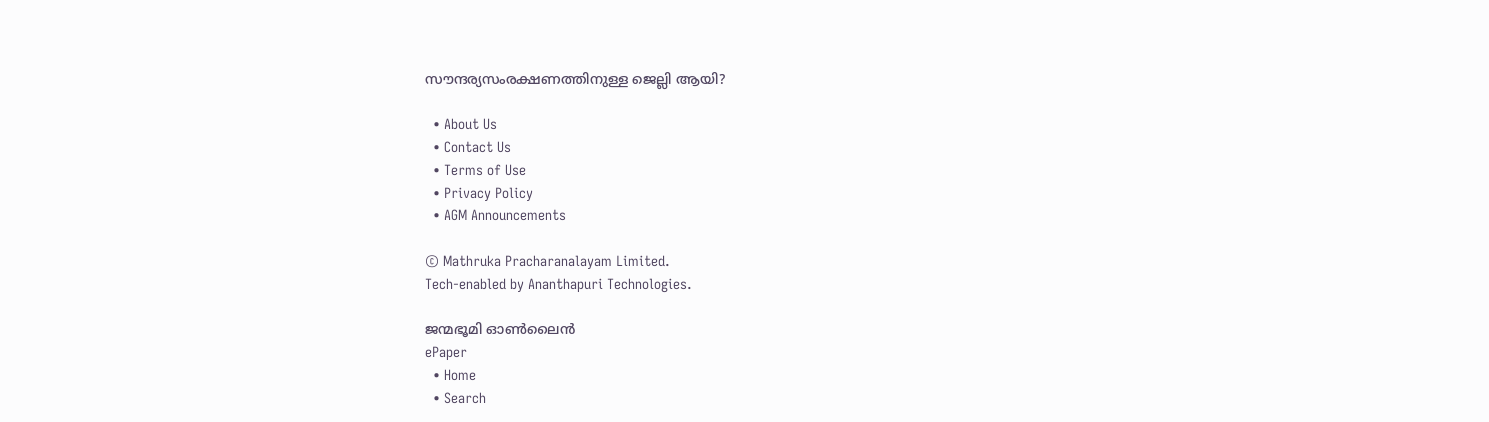സൗന്ദര്യസംരക്ഷണത്തിനുള്ള ജെല്ലി ആയി?

  • About Us
  • Contact Us
  • Terms of Use
  • Privacy Policy
  • AGM Announcements

© Mathruka Pracharanalayam Limited.
Tech-enabled by Ananthapuri Technologies.

ജന്മഭൂമി ഓണ്‍ലൈന്‍
ePaper
  • Home
  • Search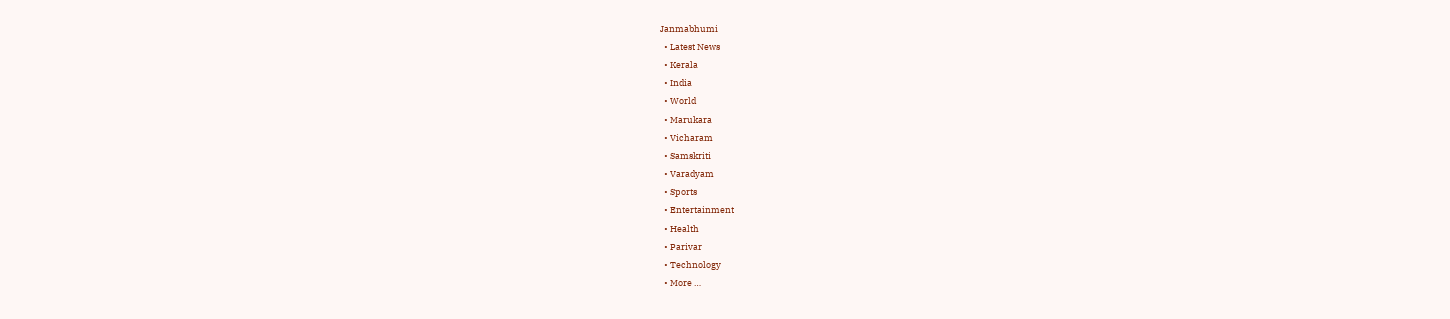Janmabhumi
  • Latest News
  • Kerala
  • India
  • World
  • Marukara
  • Vicharam
  • Samskriti
  • Varadyam
  • Sports
  • Entertainment
  • Health
  • Parivar
  • Technology
  • More …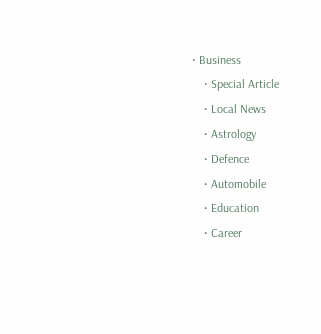• Business
    • Special Article
    • Local News
    • Astrology
    • Defence
    • Automobile
    • Education
    • Career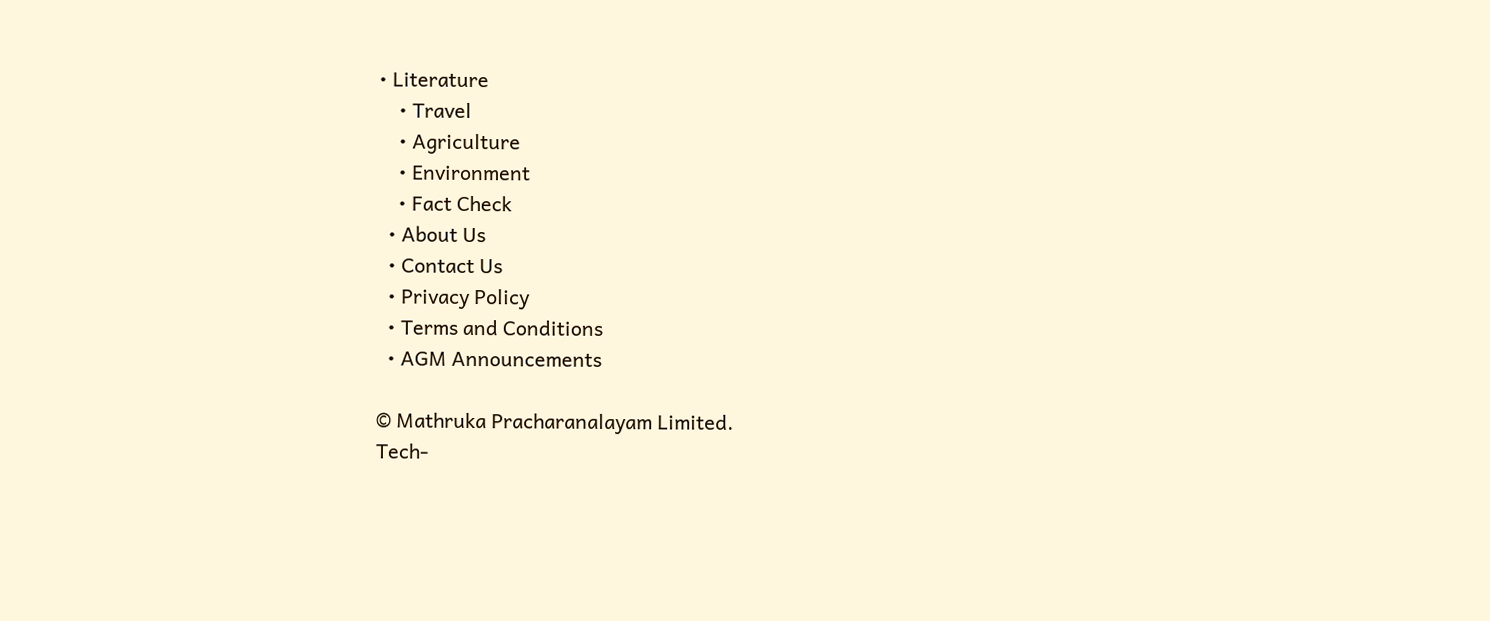• Literature
    • Travel
    • Agriculture
    • Environment
    • Fact Check
  • About Us
  • Contact Us
  • Privacy Policy
  • Terms and Conditions
  • AGM Announcements

© Mathruka Pracharanalayam Limited.
Tech-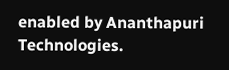enabled by Ananthapuri Technologies.